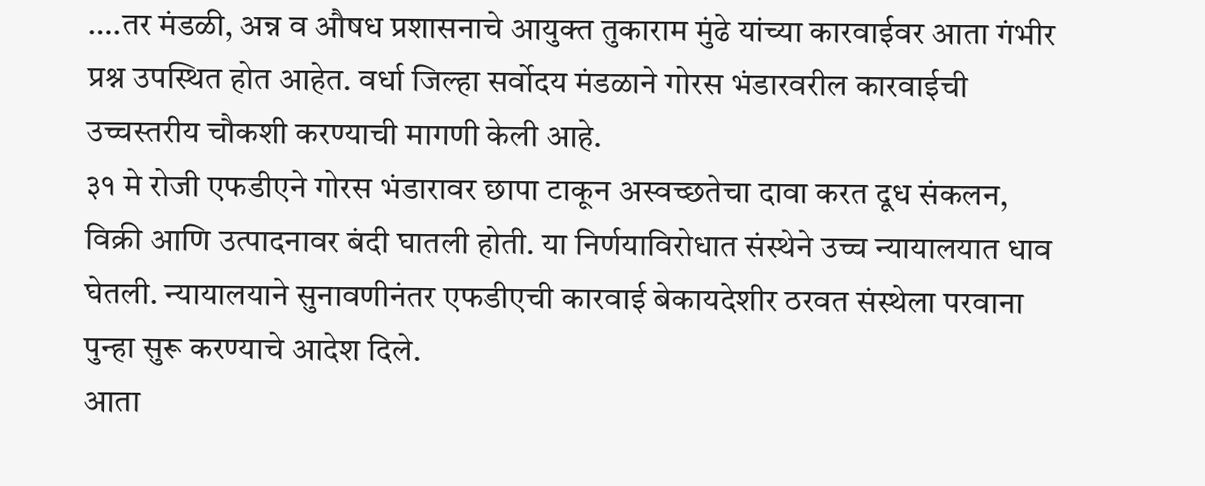….तर मंडळी, अन्न व औषध प्रशासनाचे आयुक्त तुकाराम मुंढे यांच्या कारवाईवर आता गंभीर प्रश्न उपस्थित होत आहेत. वर्धा जिल्हा सर्वोदय मंडळाने गोरस भंडारवरील कारवाईची उच्चस्तरीय चौकशी करण्याची मागणी केली आहे.
३१ मे रोजी एफडीएने गोरस भंडारावर छापा टाकून अस्वच्छतेचा दावा करत दूध संकलन, विक्री आणि उत्पादनावर बंदी घातली होती. या निर्णयाविरोधात संस्थेने उच्च न्यायालयात धाव घेतली. न्यायालयाने सुनावणीनंतर एफडीएची कारवाई बेकायदेशीर ठरवत संस्थेला परवाना पुन्हा सुरू करण्याचे आदेश दिले.
आता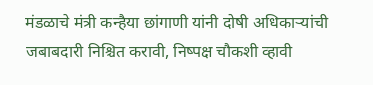मंडळाचे मंत्री कन्हैया छांगाणी यांनी दोषी अधिकाऱ्यांची जबाबदारी निश्चित करावी, निष्पक्ष चौकशी व्हावी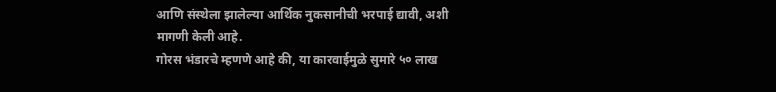आणि संस्थेला झालेल्या आर्थिक नुकसानीची भरपाई द्यावी, अशी मागणी केली आहे.
गोरस भंडारचे म्हणणे आहे की, या कारवाईमुळे सुमारे ५० लाख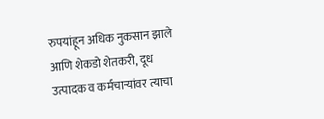रुपयांहून अधिक नुकसान झाले आणि शेकडो शेतकरी, दूध उत्पादक व कर्मचाऱ्यांवर त्याचा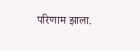परिणाम झाला.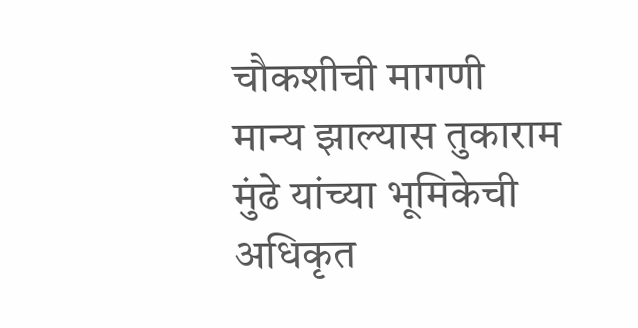चौकशीची मागणी मान्य झाल्यास तुकाराम मुंढे यांच्या भूमिकेची अधिकृत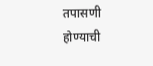तपासणी होण्याची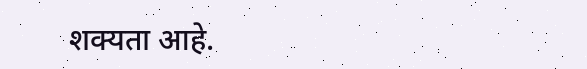शक्यता आहे.